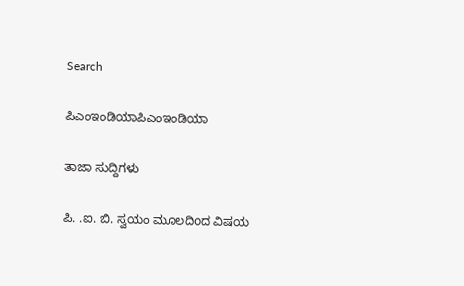Search

ಪಿಎಂಇಂಡಿಯಾಪಿಎಂಇಂಡಿಯಾ

ತಾಜಾ ಸುದ್ದಿಗಳು

ಪಿ. .ಐ. ಬಿ. ಸ್ವಯಂ ಮೂಲದಿoದ ವಿಷಯ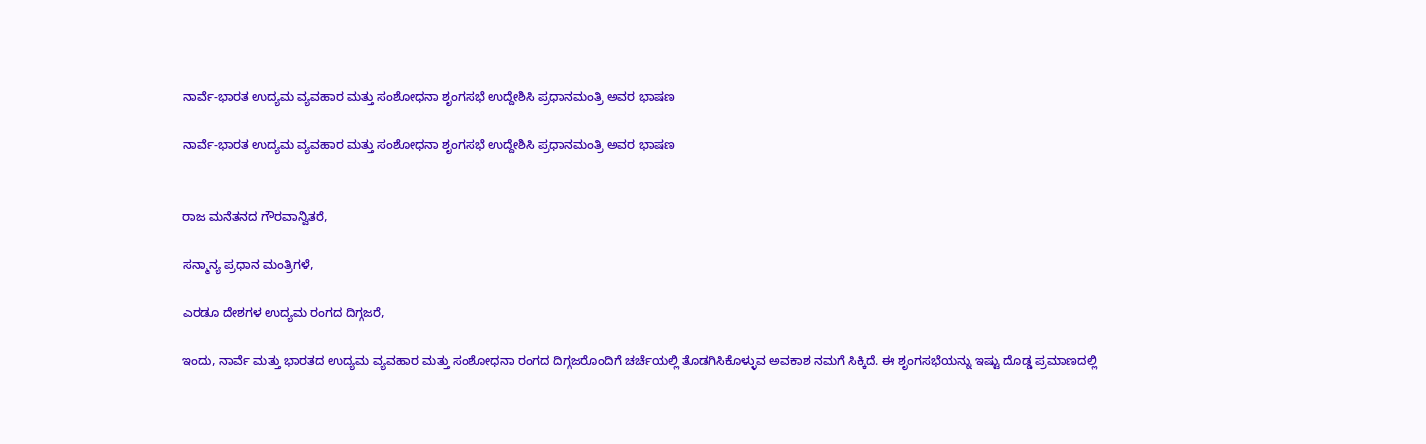ನಾರ್ವೆ-ಭಾರತ ಉದ್ಯಮ ವ್ಯವಹಾರ ಮತ್ತು ಸಂಶೋಧನಾ ಶೃಂಗಸಭೆ ಉದ್ದೇಶಿಸಿ ಪ್ರಧಾನಮಂತ್ರಿ ಅವರ ಭಾಷಣ

ನಾರ್ವೆ-ಭಾರತ ಉದ್ಯಮ ವ್ಯವಹಾರ ಮತ್ತು ಸಂಶೋಧನಾ ಶೃಂಗಸಭೆ ಉದ್ದೇಶಿಸಿ ಪ್ರಧಾನಮಂತ್ರಿ ಅವರ ಭಾಷಣ


ರಾಜ ಮನೆತನದ ಗೌರವಾನ್ವಿತರೆ,

ಸನ್ಮಾನ್ಯ ಪ್ರಧಾನ ಮಂತ್ರಿಗಳೆ,

ಎರಡೂ ದೇಶಗಳ ಉದ್ಯಮ ರಂಗದ ದಿಗ್ಗಜರೆ,

ಇಂದು, ನಾರ್ವೆ ಮತ್ತು ಭಾರತದ ಉದ್ಯಮ ವ್ಯವಹಾರ ಮತ್ತು ಸಂಶೋಧನಾ ರಂಗದ ದಿಗ್ಗಜರೊಂದಿಗೆ ಚರ್ಚೆಯಲ್ಲಿ ತೊಡಗಿಸಿಕೊಳ್ಳುವ ಅವಕಾಶ ನಮಗೆ ಸಿಕ್ಕಿದೆ. ಈ ಶೃಂಗಸಭೆಯನ್ನು ಇಷ್ಟು ದೊಡ್ಡ ಪ್ರಮಾಣದಲ್ಲಿ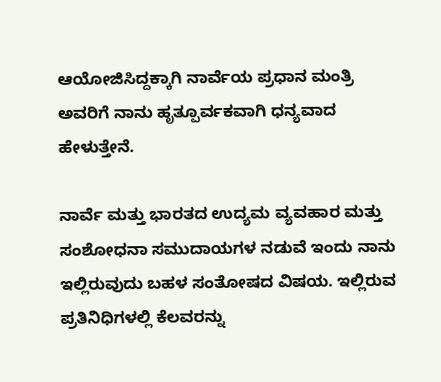ಆಯೋಜಿಸಿದ್ದಕ್ಕಾಗಿ ನಾರ್ವೆಯ ಪ್ರಧಾನ ಮಂತ್ರಿ ಅವರಿಗೆ ನಾನು ಹೃತ್ಪೂರ್ವಕವಾಗಿ ಧನ್ಯವಾದ ಹೇಳುತ್ತೇನೆ.

ನಾರ್ವೆ ಮತ್ತು ಭಾರತದ ಉದ್ಯಮ ವ್ಯವಹಾರ ಮತ್ತು ಸಂಶೋಧನಾ ಸಮುದಾಯಗಳ ನಡುವೆ ಇಂದು ನಾನು ಇಲ್ಲಿರುವುದು ಬಹಳ ಸಂತೋಷದ ವಿಷಯ. ಇಲ್ಲಿರುವ ಪ್ರತಿನಿಧಿಗಳಲ್ಲಿ ಕೆಲವರನ್ನು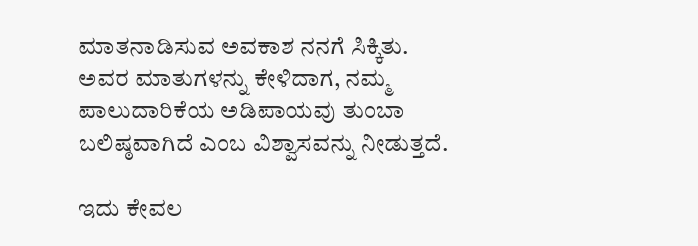ಮಾತನಾಡಿಸುವ ಅವಕಾಶ ನನಗೆ ಸಿಕ್ಕಿತು. ಅವರ ಮಾತುಗಳನ್ನು ಕೇಳಿದಾಗ, ನಮ್ಮ ಪಾಲುದಾರಿಕೆಯ ಅಡಿಪಾಯವು ತುಂಬಾ ಬಲಿಷ್ಠವಾಗಿದೆ ಎಂಬ ವಿಶ್ವಾಸವನ್ನು ನೀಡುತ್ತದೆ.

ಇದು ಕೇವಲ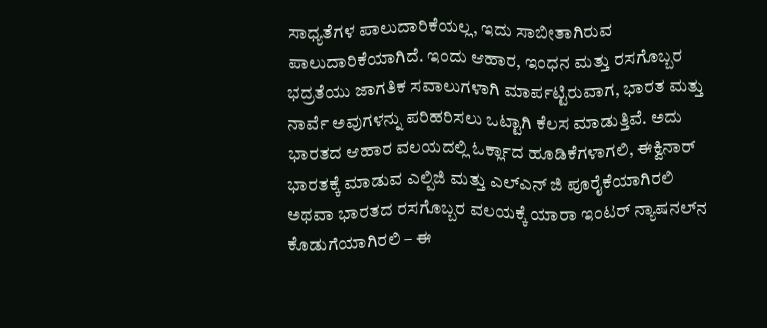ಸಾಧ್ಯತೆಗಳ ಪಾಲುದಾರಿಕೆಯಲ್ಲ, ಇದು ಸಾಬೀತಾಗಿರುವ ಪಾಲುದಾರಿಕೆಯಾಗಿದೆ. ಇಂದು ಆಹಾರ, ಇಂಧನ ಮತ್ತು ರಸಗೊಬ್ಬರ ಭದ್ರತೆಯು ಜಾಗತಿಕ ಸವಾಲುಗಳಾಗಿ ಮಾರ್ಪಟ್ಟಿರುವಾಗ, ಭಾರತ ಮತ್ತು ನಾರ್ವೆ ಅವುಗಳನ್ನು ಪರಿಹರಿಸಲು ಒಟ್ಟಾಗಿ ಕೆಲಸ ಮಾಡುತ್ತಿವೆ. ಅದು ಭಾರತದ ಆಹಾರ ವಲಯದಲ್ಲಿ ಓರ್ಕ್ಲಾದ ಹೂಡಿಕೆಗಳಾಗಲಿ, ಈಕ್ವಿನಾರ್ ಭಾರತಕ್ಕೆ ಮಾಡುವ ಎಲ್ಪಿಜಿ ಮತ್ತು ಎಲ್ಎನ್ ಜಿ ಪೂರೈಕೆಯಾಗಿರಲಿ ಅಥವಾ ಭಾರತದ ರಸಗೊಬ್ಬರ ವಲಯಕ್ಕೆ ಯಾರಾ ಇಂಟರ್ ನ್ಯಾಷನಲ್‌ನ ಕೊಡುಗೆಯಾಗಿರಲಿ – ಈ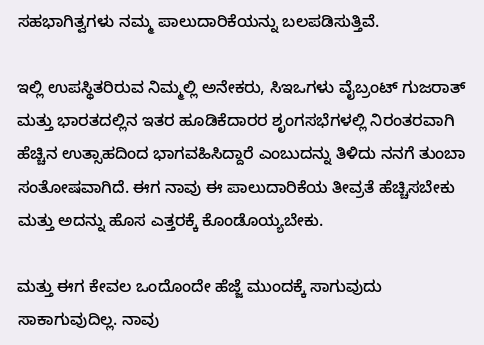ಸಹಭಾಗಿತ್ವಗಳು ನಮ್ಮ ಪಾಲುದಾರಿಕೆಯನ್ನು ಬಲಪಡಿಸುತ್ತಿವೆ.

ಇಲ್ಲಿ ಉಪಸ್ಥಿತರಿರುವ ನಿಮ್ಮಲ್ಲಿ ಅನೇಕರು, ಸಿಇಒಗಳು ವೈಬ್ರಂಟ್ ಗುಜರಾತ್ ಮತ್ತು ಭಾರತದಲ್ಲಿನ ಇತರ ಹೂಡಿಕೆದಾರರ ಶೃಂಗಸಭೆಗಳಲ್ಲಿ ನಿರಂತರವಾಗಿ ಹೆಚ್ಚಿನ ಉತ್ಸಾಹದಿಂದ ಭಾಗವಹಿಸಿದ್ದಾರೆ ಎಂಬುದನ್ನು ತಿಳಿದು ನನಗೆ ತುಂಬಾ ಸಂತೋಷವಾಗಿದೆ. ಈಗ ನಾವು ಈ ಪಾಲುದಾರಿಕೆಯ ತೀವ್ರತೆ ಹೆಚ್ಚಿಸಬೇಕು ಮತ್ತು ಅದನ್ನು ಹೊಸ ಎತ್ತರಕ್ಕೆ ಕೊಂಡೊಯ್ಯಬೇಕು.

ಮತ್ತು ಈಗ ಕೇವಲ ಒಂದೊಂದೇ ಹೆಜ್ಜೆ ಮುಂದಕ್ಕೆ ಸಾಗುವುದು ಸಾಕಾಗುವುದಿಲ್ಲ. ನಾವು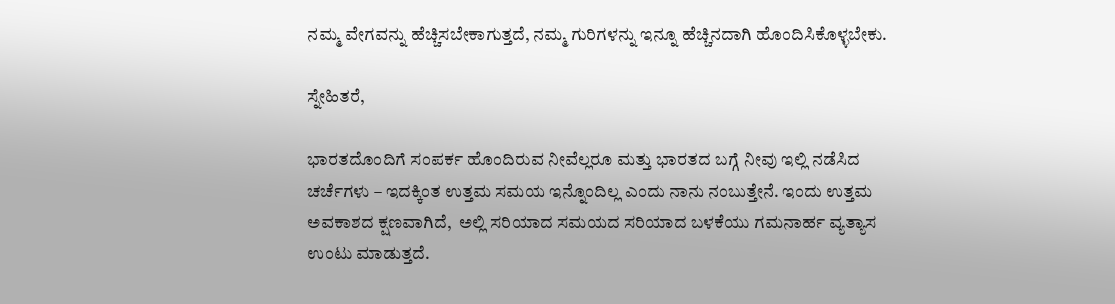ನಮ್ಮ ವೇಗವನ್ನು ಹೆಚ್ಚಿಸಬೇಕಾಗುತ್ತದೆ, ನಮ್ಮ ಗುರಿಗಳನ್ನು ಇನ್ನೂ ಹೆಚ್ಚಿನದಾಗಿ ಹೊಂದಿಸಿಕೊಳ್ಳಬೇಕು.

ಸ್ನೇಹಿತರೆ,

ಭಾರತದೊಂದಿಗೆ ಸಂಪರ್ಕ ಹೊಂದಿರುವ ನೀವೆಲ್ಲರೂ ಮತ್ತು ಭಾರತದ ಬಗ್ಗೆ ನೀವು ಇಲ್ಲಿ ನಡೆಸಿದ ಚರ್ಚೆಗಳು – ಇದಕ್ಕಿಂತ ಉತ್ತಮ ಸಮಯ ಇನ್ನೊಂದಿಲ್ಲ ಎಂದು ನಾನು ನಂಬುತ್ತೇನೆ. ಇಂದು ಉತ್ತಮ ಅವಕಾಶದ ಕ್ಷಣವಾಗಿದೆ,  ಅಲ್ಲಿ ಸರಿಯಾದ ಸಮಯದ ಸರಿಯಾದ ಬಳಕೆಯು ಗಮನಾರ್ಹ ವ್ಯತ್ಯಾಸ ಉಂಟು ಮಾಡುತ್ತದೆ.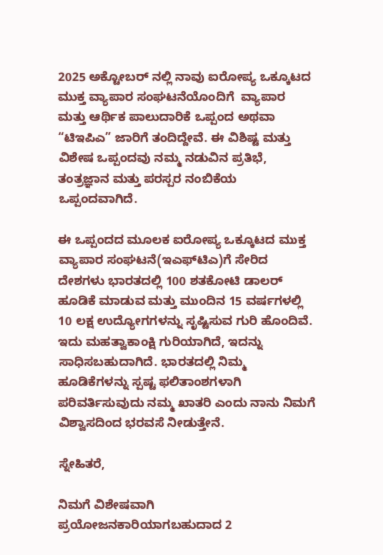2025 ಅಕ್ಟೋಬರ್ ನಲ್ಲಿ ನಾವು ಐರೋಪ್ಯ ಒಕ್ಕೂಟದ ಮುಕ್ತ ವ್ಯಾಪಾರ ಸಂಘಟನೆಯೊಂದಿಗೆ  ವ್ಯಾಪಾರ ಮತ್ತು ಆರ್ಥಿಕ ಪಾಲುದಾರಿಕೆ ಒಪ್ಪಂದ ಅಥವಾ “ಟಿಇಪಿಎ” ಜಾರಿಗೆ ತಂದಿದ್ದೇವೆ. ಈ ವಿಶಿಷ್ಟ ಮತ್ತು ವಿಶೇಷ ಒಪ್ಪಂದವು ನಮ್ಮ ನಡುವಿನ ಪ್ರತಿಭೆ, ತಂತ್ರಜ್ಞಾನ ಮತ್ತು ಪರಸ್ಪರ ನಂಬಿಕೆಯ ಒಪ್ಪಂದವಾಗಿದೆ.

ಈ ಒಪ್ಪಂದದ ಮೂಲಕ ಐರೋಪ್ಯ ಒಕ್ಕೂಟದ ಮುಕ್ತ ವ್ಯಾಪಾರ ಸಂಘಟನೆ(ಇಎಫ್‌ಟಿಎ)ಗೆ ಸೇರಿದ ದೇಶಗಳು ಭಾರತದಲ್ಲಿ 100 ಶತಕೋಟಿ ಡಾಲರ್‌ ಹೂಡಿಕೆ ಮಾಡುವ ಮತ್ತು ಮುಂದಿನ 15 ವರ್ಷಗಳಲ್ಲಿ 10 ಲಕ್ಷ ಉದ್ಯೋಗಗಳನ್ನು ಸೃಷ್ಟಿಸುವ ಗುರಿ ಹೊಂದಿವೆ. ಇದು ಮಹತ್ವಾಕಾಂಕ್ಷಿ ಗುರಿಯಾಗಿದೆ, ಇದನ್ನು ಸಾಧಿಸಬಹುದಾಗಿದೆ. ಭಾರತದಲ್ಲಿ ನಿಮ್ಮ ಹೂಡಿಕೆಗಳನ್ನು ಸ್ಪಷ್ಟ ಫಲಿತಾಂಶಗಳಾಗಿ ಪರಿವರ್ತಿಸುವುದು ನಮ್ಮ ಖಾತರಿ ಎಂದು ನಾನು ನಿಮಗೆ ವಿಶ್ವಾಸದಿಂದ ಭರವಸೆ ನೀಡುತ್ತೇನೆ.

ಸ್ನೇಹಿತರೆ,

ನಿಮಗೆ ವಿಶೇಷವಾಗಿ ಪ್ರಯೋಜನಕಾರಿಯಾಗಬಹುದಾದ 2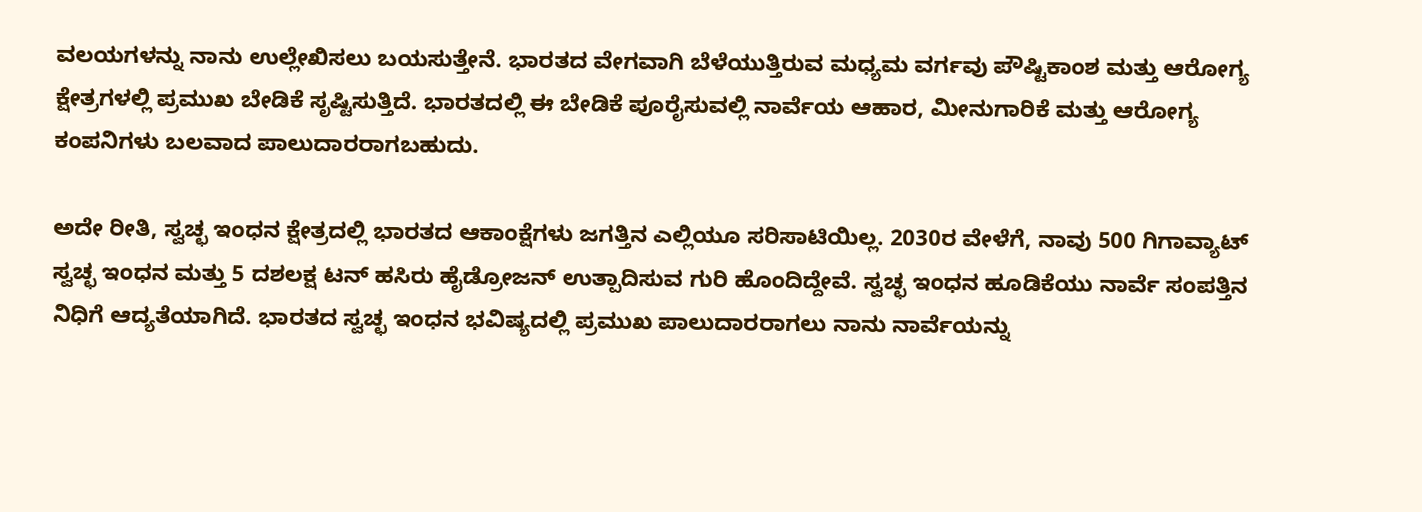ವಲಯಗಳನ್ನು ನಾನು ಉಲ್ಲೇಖಿಸಲು ಬಯಸುತ್ತೇನೆ. ಭಾರತದ ವೇಗವಾಗಿ ಬೆಳೆಯುತ್ತಿರುವ ಮಧ್ಯಮ ವರ್ಗವು ಪೌಷ್ಟಿಕಾಂಶ ಮತ್ತು ಆರೋಗ್ಯ ಕ್ಷೇತ್ರಗಳಲ್ಲಿ ಪ್ರಮುಖ ಬೇಡಿಕೆ ಸೃಷ್ಟಿಸುತ್ತಿದೆ. ಭಾರತದಲ್ಲಿ ಈ ಬೇಡಿಕೆ ಪೂರೈಸುವಲ್ಲಿ ನಾರ್ವೆಯ ಆಹಾರ, ಮೀನುಗಾರಿಕೆ ಮತ್ತು ಆರೋಗ್ಯ ಕಂಪನಿಗಳು ಬಲವಾದ ಪಾಲುದಾರರಾಗಬಹುದು.

ಅದೇ ರೀತಿ, ಸ್ವಚ್ಛ ಇಂಧನ ಕ್ಷೇತ್ರದಲ್ಲಿ ಭಾರತದ ಆಕಾಂಕ್ಷೆಗಳು ಜಗತ್ತಿನ ಎಲ್ಲಿಯೂ ಸರಿಸಾಟಿಯಿಲ್ಲ. 2030ರ ವೇಳೆಗೆ, ನಾವು 500 ಗಿಗಾವ್ಯಾಟ್ ಸ್ವಚ್ಛ ಇಂಧನ ಮತ್ತು 5 ದಶಲಕ್ಷ ಟನ್ ಹಸಿರು ಹೈಡ್ರೋಜನ್ ಉತ್ಪಾದಿಸುವ ಗುರಿ ಹೊಂದಿದ್ದೇವೆ. ಸ್ವಚ್ಛ ಇಂಧನ ಹೂಡಿಕೆಯು ನಾರ್ವೆ ಸಂಪತ್ತಿನ ನಿಧಿಗೆ ಆದ್ಯತೆಯಾಗಿದೆ. ಭಾರತದ ಸ್ವಚ್ಛ ಇಂಧನ ಭವಿಷ್ಯದಲ್ಲಿ ಪ್ರಮುಖ ಪಾಲುದಾರರಾಗಲು ನಾನು ನಾರ್ವೆಯನ್ನು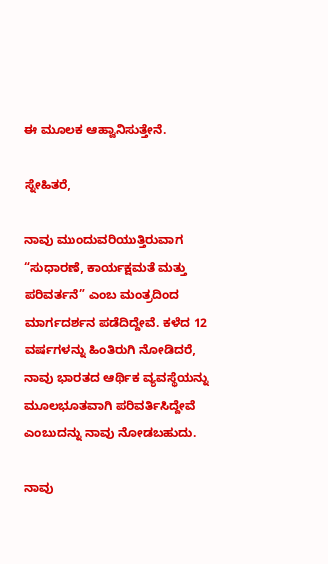ಈ ಮೂಲಕ ಆಹ್ವಾನಿಸುತ್ತೇನೆ.

ಸ್ನೇಹಿತರೆ,

ನಾವು ಮುಂದುವರಿಯುತ್ತಿರುವಾಗ “ಸುಧಾರಣೆ, ಕಾರ್ಯಕ್ಷಮತೆ ಮತ್ತು ಪರಿವರ್ತನೆ” ಎಂಬ ಮಂತ್ರದಿಂದ ಮಾರ್ಗದರ್ಶನ ಪಡೆದಿದ್ದೇವೆ. ಕಳೆದ 12 ವರ್ಷಗಳನ್ನು ಹಿಂತಿರುಗಿ ನೋಡಿದರೆ, ನಾವು ಭಾರತದ ಆರ್ಥಿಕ ವ್ಯವಸ್ಥೆಯನ್ನು ಮೂಲಭೂತವಾಗಿ ಪರಿವರ್ತಿಸಿದ್ದೇವೆ ಎಂಬುದನ್ನು ನಾವು ನೋಡಬಹುದು.

ನಾವು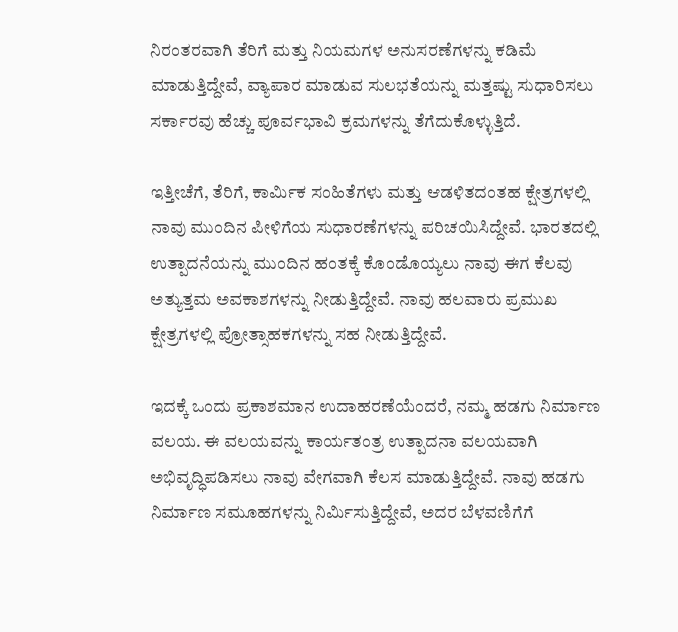ನಿರಂತರವಾಗಿ ತೆರಿಗೆ ಮತ್ತು ನಿಯಮಗಳ ಅನುಸರಣೆಗಳನ್ನು ಕಡಿಮೆ ಮಾಡುತ್ತಿದ್ದೇವೆ, ವ್ಯಾಪಾರ ಮಾಡುವ ಸುಲಭತೆಯನ್ನು ಮತ್ತಷ್ಟು ಸುಧಾರಿಸಲು ಸರ್ಕಾರವು ಹೆಚ್ಚು ಪೂರ್ವಭಾವಿ ಕ್ರಮಗಳನ್ನು ತೆಗೆದುಕೊಳ್ಳುತ್ತಿದೆ.

ಇತ್ತೀಚೆಗೆ, ತೆರಿಗೆ, ಕಾರ್ಮಿಕ ಸಂಹಿತೆಗಳು ಮತ್ತು ಆಡಳಿತದಂತಹ ಕ್ಷೇತ್ರಗಳಲ್ಲಿ ನಾವು ಮುಂದಿನ ಪೀಳಿಗೆಯ ಸುಧಾರಣೆಗಳನ್ನು ಪರಿಚಯಿಸಿದ್ದೇವೆ. ಭಾರತದಲ್ಲಿ ಉತ್ಪಾದನೆಯನ್ನು ಮುಂದಿನ ಹಂತಕ್ಕೆ ಕೊಂಡೊಯ್ಯಲು ನಾವು ಈಗ ಕೆಲವು ಅತ್ಯುತ್ತಮ ಅವಕಾಶಗಳನ್ನು ನೀಡುತ್ತಿದ್ದೇವೆ. ನಾವು ಹಲವಾರು ಪ್ರಮುಖ ಕ್ಷೇತ್ರಗಳಲ್ಲಿ ಪ್ರೋತ್ಸಾಹಕಗಳನ್ನು ಸಹ ನೀಡುತ್ತಿದ್ದೇವೆ.

ಇದಕ್ಕೆ ಒಂದು ಪ್ರಕಾಶಮಾನ ಉದಾಹರಣೆಯೆಂದರೆ, ನಮ್ಮ ಹಡಗು ನಿರ್ಮಾಣ ವಲಯ. ಈ ವಲಯವನ್ನು ಕಾರ್ಯತಂತ್ರ ಉತ್ಪಾದನಾ ವಲಯವಾಗಿ ಅಭಿವೃದ್ಧಿಪಡಿಸಲು ನಾವು ವೇಗವಾಗಿ ಕೆಲಸ ಮಾಡುತ್ತಿದ್ದೇವೆ. ನಾವು ಹಡಗು ನಿರ್ಮಾಣ ಸಮೂಹಗಳನ್ನು ನಿರ್ಮಿಸುತ್ತಿದ್ದೇವೆ, ಅದರ ಬೆಳವಣಿಗೆಗೆ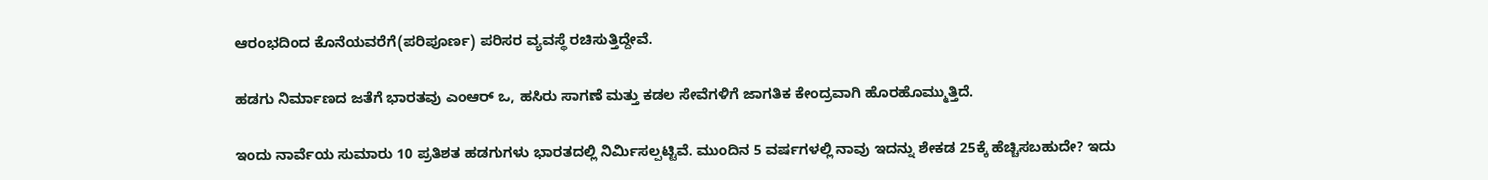ಆರಂಭದಿಂದ ಕೊನೆಯವರೆಗೆ(ಪರಿಪೂರ್ಣ) ಪರಿಸರ ವ್ಯವಸ್ಥೆ ರಚಿಸುತ್ತಿದ್ದೇವೆ.

ಹಡಗು ನಿರ್ಮಾಣದ ಜತೆಗೆ ಭಾರತವು ಎಂಆರ್ ಒ, ಹಸಿರು ಸಾಗಣೆ ಮತ್ತು ಕಡಲ ಸೇವೆಗಳಿಗೆ ಜಾಗತಿಕ ಕೇಂದ್ರವಾಗಿ ಹೊರಹೊಮ್ಮುತ್ತಿದೆ.

ಇಂದು ನಾರ್ವೆಯ ಸುಮಾರು 10 ಪ್ರತಿಶತ ಹಡಗುಗಳು ಭಾರತದಲ್ಲಿ ನಿರ್ಮಿಸಲ್ಪಟ್ಟಿವೆ. ಮುಂದಿನ 5 ವರ್ಷಗಳಲ್ಲಿ ನಾವು ಇದನ್ನು ಶೇಕಡ 25ಕ್ಕೆ ಹೆಚ್ಚಿಸಬಹುದೇ? ಇದು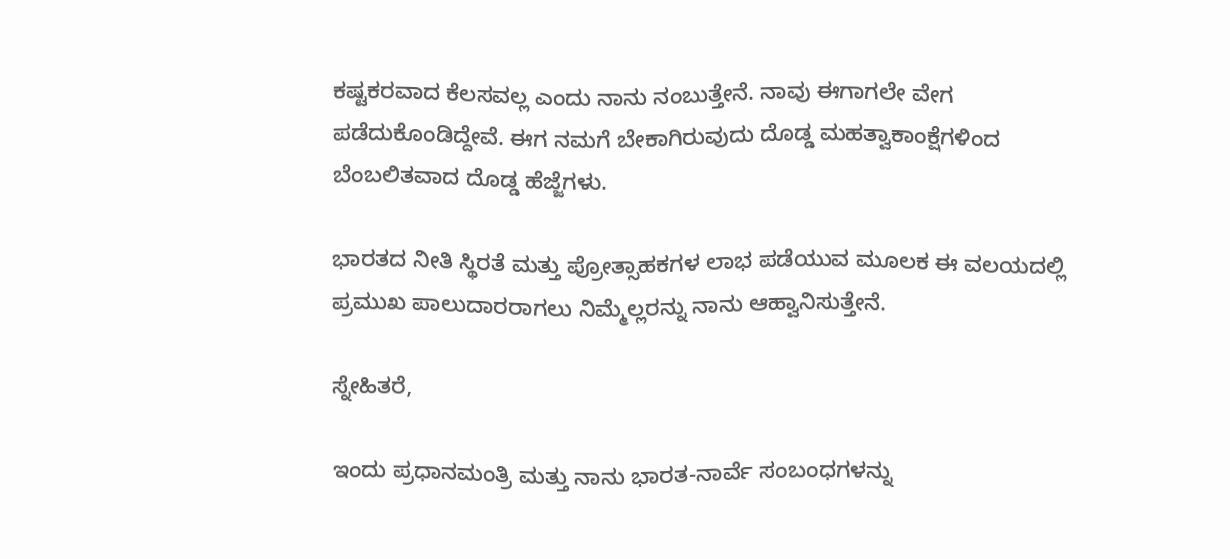ಕಷ್ಟಕರವಾದ ಕೆಲಸವಲ್ಲ ಎಂದು ನಾನು ನಂಬುತ್ತೇನೆ. ನಾವು ಈಗಾಗಲೇ ವೇಗ ಪಡೆದುಕೊಂಡಿದ್ದೇವೆ. ಈಗ ನಮಗೆ ಬೇಕಾಗಿರುವುದು ದೊಡ್ಡ ಮಹತ್ವಾಕಾಂಕ್ಷೆಗಳಿಂದ ಬೆಂಬಲಿತವಾದ ದೊಡ್ಡ ಹೆಜ್ಜೆಗಳು.

ಭಾರತದ ನೀತಿ ಸ್ಥಿರತೆ ಮತ್ತು ಪ್ರೋತ್ಸಾಹಕಗಳ ಲಾಭ ಪಡೆಯುವ ಮೂಲಕ ಈ ವಲಯದಲ್ಲಿ ಪ್ರಮುಖ ಪಾಲುದಾರರಾಗಲು ನಿಮ್ಮೆಲ್ಲರನ್ನು ನಾನು ಆಹ್ವಾನಿಸುತ್ತೇನೆ.

ಸ್ನೇಹಿತರೆ,

ಇಂದು ಪ್ರಧಾನಮಂತ್ರಿ ಮತ್ತು ನಾನು ಭಾರತ-ನಾರ್ವೆ ಸಂಬಂಧಗಳನ್ನು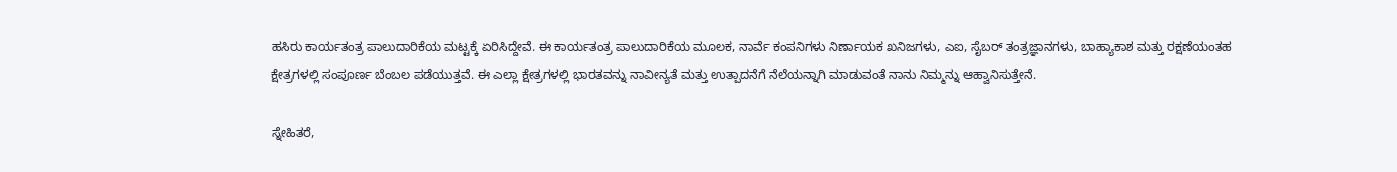ಹಸಿರು ಕಾರ್ಯತಂತ್ರ ಪಾಲುದಾರಿಕೆಯ ಮಟ್ಟಕ್ಕೆ ಏರಿಸಿದ್ದೇವೆ. ಈ ಕಾರ್ಯತಂತ್ರ ಪಾಲುದಾರಿಕೆಯ ಮೂಲಕ, ನಾರ್ವೆ ಕಂಪನಿಗಳು ನಿರ್ಣಾಯಕ ಖನಿಜಗಳು, ಎಐ, ಸೈಬರ್ ತಂತ್ರಜ್ಞಾನಗಳು, ಬಾಹ್ಯಾಕಾಶ ಮತ್ತು ರಕ್ಷಣೆಯಂತಹ ಕ್ಷೇತ್ರಗಳಲ್ಲಿ ಸಂಪೂರ್ಣ ಬೆಂಬಲ ಪಡೆಯುತ್ತವೆ. ಈ ಎಲ್ಲಾ ಕ್ಷೇತ್ರಗಳಲ್ಲಿ ಭಾರತವನ್ನು ನಾವೀನ್ಯತೆ ಮತ್ತು ಉತ್ಪಾದನೆಗೆ ನೆಲೆಯನ್ನಾಗಿ ಮಾಡುವಂತೆ ನಾನು ನಿಮ್ಮನ್ನು ಆಹ್ವಾನಿಸುತ್ತೇನೆ.

ಸ್ನೇಹಿತರೆ,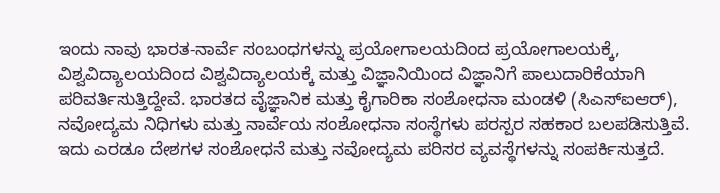ಇಂದು ನಾವು ಭಾರತ-ನಾರ್ವೆ ಸಂಬಂಧಗಳನ್ನು ಪ್ರಯೋಗಾಲಯದಿಂದ ಪ್ರಯೋಗಾಲಯಕ್ಕೆ, ವಿಶ್ವವಿದ್ಯಾಲಯದಿಂದ ವಿಶ್ವವಿದ್ಯಾಲಯಕ್ಕೆ ಮತ್ತು ವಿಜ್ಞಾನಿಯಿಂದ ವಿಜ್ಞಾನಿಗೆ ಪಾಲುದಾರಿಕೆಯಾಗಿ ಪರಿವರ್ತಿಸುತ್ತಿದ್ದೇವೆ. ಭಾರತದ ವೈಜ್ಞಾನಿಕ ಮತ್ತು ಕೈಗಾರಿಕಾ ಸಂಶೋಧನಾ ಮಂಡಳಿ (ಸಿಎಸ್ಐಆರ್), ನವೋದ್ಯಮ ನಿಧಿಗಳು ಮತ್ತು ನಾರ್ವೆಯ ಸಂಶೋಧನಾ ಸಂಸ್ಥೆಗಳು ಪರಸ್ಪರ ಸಹಕಾರ ಬಲಪಡಿಸುತ್ತಿವೆ. ಇದು ಎರಡೂ ದೇಶಗಳ ಸಂಶೋಧನೆ ಮತ್ತು ನವೋದ್ಯಮ ಪರಿಸರ ವ್ಯವಸ್ಥೆಗಳನ್ನು ಸಂಪರ್ಕಿಸುತ್ತದೆ.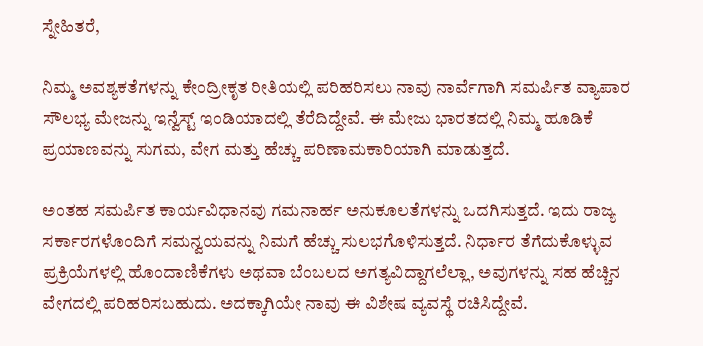ಸ್ನೇಹಿತರೆ,

ನಿಮ್ಮ ಅವಶ್ಯಕತೆಗಳನ್ನು ಕೇಂದ್ರೀಕೃತ ರೀತಿಯಲ್ಲಿ ಪರಿಹರಿಸಲು ನಾವು ನಾರ್ವೆಗಾಗಿ ಸಮರ್ಪಿತ ವ್ಯಾಪಾರ ಸೌಲಭ್ಯ ಮೇಜನ್ನು ಇನ್ವೆಸ್ಟ್ ಇಂಡಿಯಾದಲ್ಲಿ ತೆರೆದಿದ್ದೇವೆ. ಈ ಮೇಜು ಭಾರತದಲ್ಲಿ ನಿಮ್ಮ ಹೂಡಿಕೆ ಪ್ರಯಾಣವನ್ನು ಸುಗಮ, ವೇಗ ಮತ್ತು ಹೆಚ್ಚು ಪರಿಣಾಮಕಾರಿಯಾಗಿ ಮಾಡುತ್ತದೆ.

ಅಂತಹ ಸಮರ್ಪಿತ ಕಾರ್ಯವಿಧಾನವು ಗಮನಾರ್ಹ ಅನುಕೂಲತೆಗಳನ್ನು ಒದಗಿಸುತ್ತದೆ. ಇದು ರಾಜ್ಯ ಸರ್ಕಾರಗಳೊಂದಿಗೆ ಸಮನ್ವಯವನ್ನು ನಿಮಗೆ ಹೆಚ್ಚು ಸುಲಭಗೊಳಿಸುತ್ತದೆ. ನಿರ್ಧಾರ ತೆಗೆದುಕೊಳ್ಳುವ ಪ್ರಕ್ರಿಯೆಗಳಲ್ಲಿ ಹೊಂದಾಣಿಕೆಗಳು ಅಥವಾ ಬೆಂಬಲದ ಅಗತ್ಯವಿದ್ದಾಗಲೆಲ್ಲಾ, ಅವುಗಳನ್ನು ಸಹ ಹೆಚ್ಚಿನ ವೇಗದಲ್ಲಿ ಪರಿಹರಿಸಬಹುದು. ಅದಕ್ಕಾಗಿಯೇ ನಾವು ಈ ವಿಶೇಷ ವ್ಯವಸ್ಥೆ ರಚಿಸಿದ್ದೇವೆ.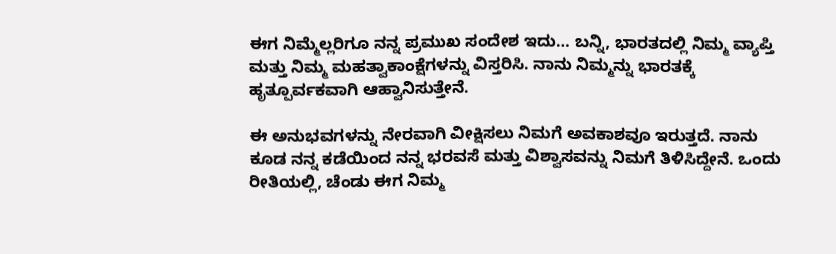ಈಗ ನಿಮ್ಮೆಲ್ಲರಿಗೂ ನನ್ನ ಪ್ರಮುಖ ಸಂದೇಶ ಇದು… ಬನ್ನಿ, ಭಾರತದಲ್ಲಿ ನಿಮ್ಮ ವ್ಯಾಪ್ತಿ ಮತ್ತು ನಿಮ್ಮ ಮಹತ್ವಾಕಾಂಕ್ಷೆಗಳನ್ನು ವಿಸ್ತರಿಸಿ. ನಾನು ನಿಮ್ಮನ್ನು ಭಾರತಕ್ಕೆ ಹೃತ್ಪೂರ್ವಕವಾಗಿ ಆಹ್ವಾನಿಸುತ್ತೇನೆ.

ಈ ಅನುಭವಗಳನ್ನು ನೇರವಾಗಿ ವೀಕ್ಷಿಸಲು ನಿಮಗೆ ಅವಕಾಶವೂ ಇರುತ್ತದೆ. ನಾನು ಕೂಡ ನನ್ನ ಕಡೆಯಿಂದ ನನ್ನ ಭರವಸೆ ಮತ್ತು ವಿಶ್ವಾಸವನ್ನು ನಿಮಗೆ ತಿಳಿಸಿದ್ದೇನೆ. ಒಂದು ರೀತಿಯಲ್ಲಿ, ಚೆಂಡು ಈಗ ನಿಮ್ಮ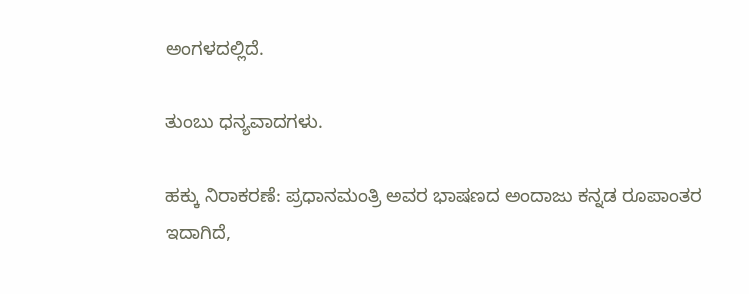ಅಂಗಳದಲ್ಲಿದೆ.

ತುಂಬು ಧನ್ಯವಾದಗಳು.

ಹಕ್ಕು ನಿರಾಕರಣೆ: ಪ್ರಧಾನಮಂತ್ರಿ ಅವರ ಭಾಷಣದ ಅಂದಾಜು ಕನ್ನಡ ರೂಪಾಂತರ ಇದಾಗಿದೆ,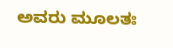ಅವರು ಮೂಲತಃ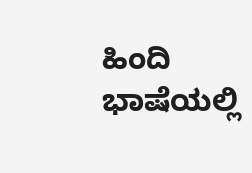ಹಿಂದಿ ಭಾಷೆಯಲ್ಲಿ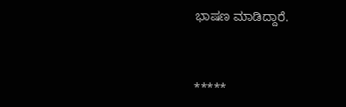ಭಾಷಣ ಮಾಡಿದ್ದಾರೆ.



*****